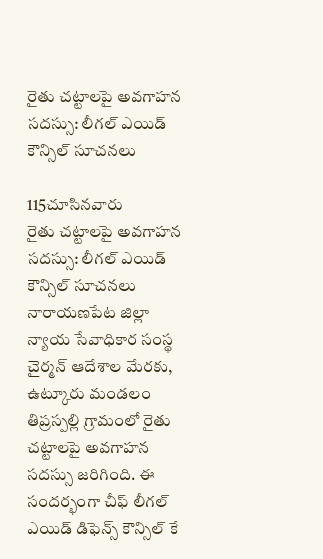రైతు చట్టాలపై అవగాహన సదస్సు: లీగల్ ఎయిడ్ కౌన్సిల్ సూచనలు

115చూసినవారు
రైతు చట్టాలపై అవగాహన సదస్సు: లీగల్ ఎయిడ్ కౌన్సిల్ సూచనలు
నారాయణపేట జిల్లా న్యాయ సేవాధికార సంస్థ చైర్మన్ ఆదేశాల మేరకు, ఉట్కూరు మండలం తిప్రస్పల్లి గ్రామంలో రైతు చట్టాలపై అవగాహన సదస్సు జరిగింది. ఈ సందర్భంగా చీఫ్ లీగల్ ఎయిడ్ డిఫెన్స్ కౌన్సిల్ కే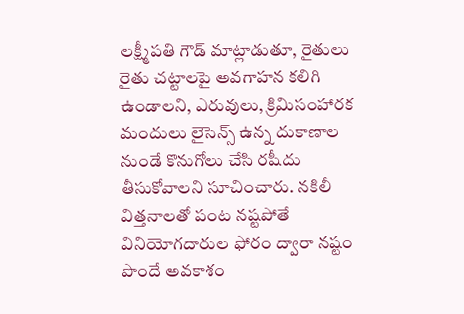లక్ష్మీపతి గౌడ్ మాట్లాడుతూ, రైతులు రైతు చట్టాలపై అవగాహన కలిగి ఉండాలని, ఎరువులు, క్రిమిసంహారక మందులు లైసెన్స్ ఉన్న దుకాణాల నుండే కొనుగోలు చేసి రషీదు తీసుకోవాలని సూచించారు. నకిలీ విత్తనాలతో పంట నష్టపోతే వినియోగదారుల ఫోరం ద్వారా నష్టం పొందే అవకాశం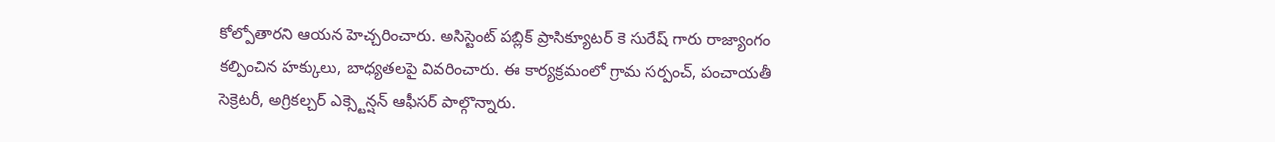కోల్పోతారని ఆయన హెచ్చరించారు. అసిస్టెంట్ పబ్లిక్ ప్రాసిక్యూటర్ కె సురేష్ గారు రాజ్యాంగం కల్పించిన హక్కులు, బాధ్యతలపై వివరించారు. ఈ కార్యక్రమంలో గ్రామ సర్పంచ్, పంచాయతీ సెక్రెటరీ, అగ్రికల్చర్ ఎక్స్టెన్షన్ ఆఫీసర్ పాల్గొన్నారు.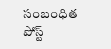సంబంధిత పోస్ట్